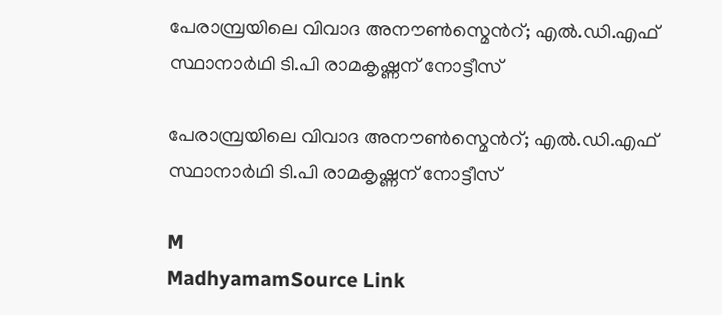പേരാമ്പ്രയിലെ വിവാദ അനൗൺസ്മെന്‍റ്; എൽ.ഡി.എഫ് സ്ഥാനാർഥി ടി.പി രാമകൃഷ്ണന് നോട്ടീസ്

പേരാമ്പ്രയിലെ വിവാദ അനൗൺസ്മെന്‍റ്; എൽ.ഡി.എഫ് സ്ഥാനാർഥി ടി.പി രാമകൃഷ്ണന് നോട്ടീസ്

M
MadhyamamSource Link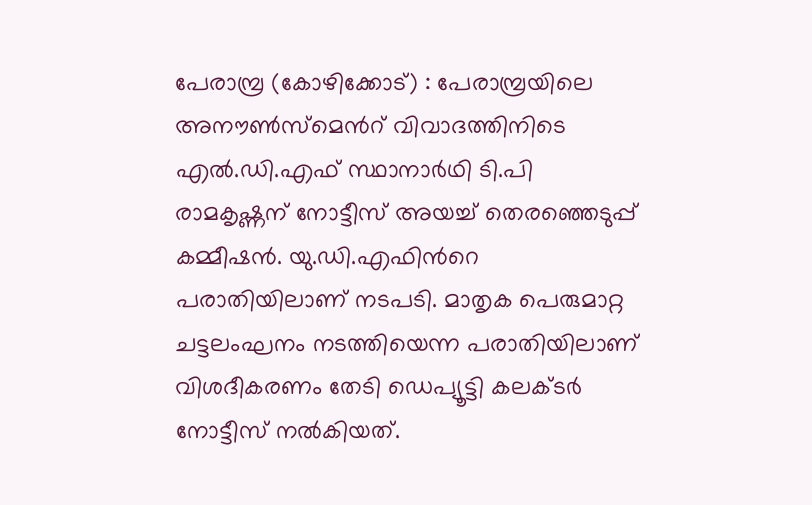പേരാമ്പ്ര (കോഴിക്കോട്) : പേരാമ്പ്രയിലെ അനൗൺസ്മെന്‍റ് വിവാദത്തിനിടെ എൽ.ഡി.എഫ് സ്ഥാനാർഥി ടി.പി രാമകൃഷ്ണന് നോട്ടീസ് അയച്ച് തെരഞ്ഞെടുപ്പ് കമ്മീഷൻ. യു.ഡി.എഫിന്‍റെ പരാതിയിലാണ് നടപടി. മാതൃക പെരുമാറ്റ ചട്ടലംഘനം നടത്തിയെന്ന പരാതിയിലാണ് വിശദീകരണം തേടി ഡെപ്യൂട്ടി കലക്ടർ നോട്ടീസ് നൽകിയത്.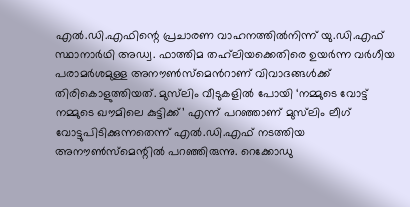എൽ.ഡി.എഫിന്റെ പ്രചാരണ വാഹനത്തിൽനിന്ന് യു.ഡി.എഫ് സ്ഥാനാർഥി അഡ്വ. ഫാത്തിമ തഹ്‍ലിയക്കെതിരെ ഉയർന്ന വർഗീയ പരാമർശമുള്ള അനൗൺസ്മെന്‍റാണ് വിവാദങ്ങൾക്ക് തിരികൊളുത്തിയത്. മുസ്‍ലിം വീടുകളിൽ പോയി ‘നമ്മുടെ വോട്ട് നമ്മുടെ ഖൗമിലെ കുട്ടിക്ക്’ എന്ന് പറഞ്ഞാണ് മുസ്‍ലിം ലീഗ് വോട്ടുപിടിക്കുന്നതെന്ന് എൽ.ഡി.എഫ് നടത്തിയ അനൗൺസ്മെന്റിൽ പറഞ്ഞിരുന്നു. റെക്കോഡു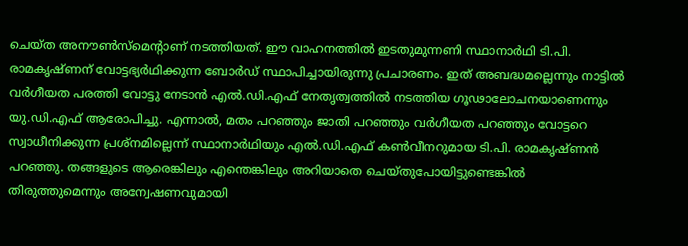ചെയ്ത അനൗൺസ്മെന്റാണ് നടത്തിയത്. ഈ വാഹനത്തിൽ ഇടതുമുന്നണി സ്ഥാനാർഥി ടി.പി. രാമകൃഷ്ണന് വോട്ടഭ്യർഥിക്കുന്ന ബോർഡ് സ്ഥാപിച്ചായിരുന്നു പ്രചാരണം. ഇത് അബദ്ധമല്ലെന്നും നാട്ടിൽ വർഗീയത പരത്തി വോട്ടു നേടാൻ എൽ.ഡി.എഫ് നേതൃത്വത്തിൽ നടത്തിയ ഗൂഢാലോചനയാണെന്നും യു.ഡി.എഫ് ആരോപിച്ചു. എന്നാൽ, മതം പറഞ്ഞും ജാതി പറഞ്ഞും വർഗീയത പറഞ്ഞും വോട്ടറെ സ്വാധീനിക്കുന്ന പ്രശ്നമില്ലെന്ന് സ്ഥാനാർഥിയും എൽ.ഡി.എഫ് കൺവീനറുമായ ടി.പി. രാമകൃഷ്ണൻ പറഞ്ഞു. തങ്ങളുടെ ആരെങ്കിലും എന്തെങ്കിലും അറിയാതെ ചെയ്തുപോയിട്ടുണ്ടെങ്കിൽ തിരുത്തുമെന്നും അന്വേഷണവുമായി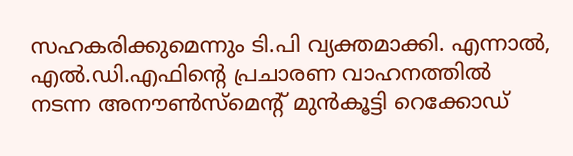സഹകരിക്കുമെന്നും ടി.പി വ്യക്തമാക്കി. എന്നാൽ, എൽ.ഡി.എഫിന്റെ പ്രചാരണ വാഹനത്തിൽ നടന്ന അനൗൺസ്മെന്റ് മുൻകൂട്ടി റെക്കോഡ്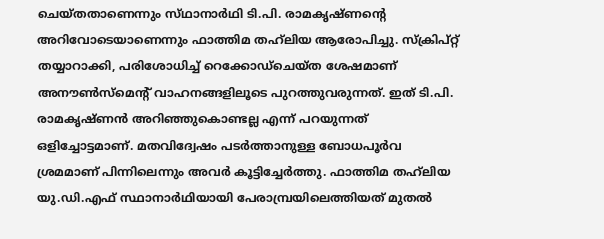ചെയ്‌തതാണെന്നും സ്‌ഥാനാർഥി ടി.പി. രാമകൃഷ്ണന്റെ അറിവോടെയാണെന്നും ഫാത്തിമ തഹ്‍ലിയ ആരോപിച്ചു. സ്ക്രിപ്റ്റ് തയ്യാറാക്കി, പരിശോധിച്ച് റെക്കോഡ്ചെയ്‌ത ശേഷമാണ് അനൗൺസ്മെന്റ് വാഹനങ്ങളിലൂടെ പുറത്തുവരുന്നത്. ഇത് ടി.പി. രാമകൃഷ്ണൻ അറിഞ്ഞുകൊണ്ടല്ല എന്ന് പറയുന്നത് ഒളിച്ചോട്ടമാണ്. മതവിദ്വേഷം പടർത്താനുള്ള ബോധപൂർവ ശ്രമമാണ് പിന്നിലെന്നും അവർ കൂട്ടിച്ചേർത്തു. ഫാത്തിമ തഹ്‍ലിയ യു.ഡി.എഫ് സ്ഥാനാർഥിയായി പേരാമ്പ്രയിലെത്തിയത് മുതൽ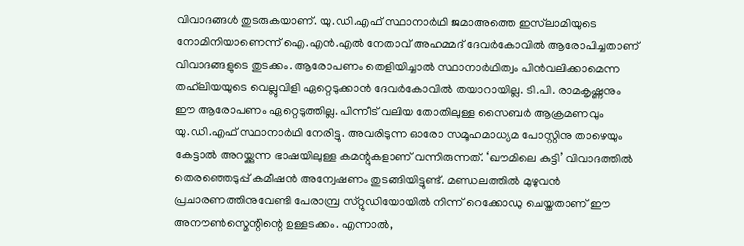വിവാദങ്ങൾ തുടരുകയാണ്. യു.ഡി.എഫ് സ്ഥാനാർഥി ജമാഅത്തെ ഇസ്‍ലാമിയുടെ നോമിനിയാണെന്ന് ഐ.എൻ.എൽ നേതാവ് അഹമ്മദ് ദേവർകോവിൽ ആരോപിച്ചതാണ് വിവാദങ്ങളുടെ തുടക്കം. ആരോപണം തെളിയിച്ചാൽ സ്ഥാനാർഥിത്വം പിൻവലിക്കാമെന്ന തഹ്‍ലിയയുടെ വെല്ലുവിളി ഏറ്റെടുക്കാൻ ദേവർകോവിൽ തയാറായില്ല. ടി.പി. രാമകൃഷ്ണനും ഈ ആരോപണം ഏറ്റെടുത്തില്ല. പിന്നീട് വലിയ തോതിലുള്ള സൈബർ ആക്രമണവും യു.ഡി.എഫ് സ്ഥാനാർഥി നേരിട്ടു. അവരിടുന്ന ഓരോ സമൂഹമാധ്യമ പോസ്റ്റിനു താഴെയും കേട്ടാൽ അറയ്ക്കുന്ന ഭാഷയിലുള്ള കമന്റുകളാണ് വന്നിരുന്നത്. ‘ഖൗമിലെ കുട്ടി’ വിവാദത്തിൽ തെരഞ്ഞെടുപ്പ് കമീഷൻ അന്വേഷണം തുടങ്ങിയിട്ടുണ്ട്. മണ്ഡലത്തിൽ മുഴുവൻ പ്രചാരണത്തിനുവേണ്ടി പേരാമ്പ്ര സ്‌റ്റുഡിയോയിൽ നിന്ന് റെക്കോഡു ചെയ്തതാണ് ഈ അനൗൺസ്മെന്റിന്റെ ഉള്ളടക്കം. എന്നാൽ,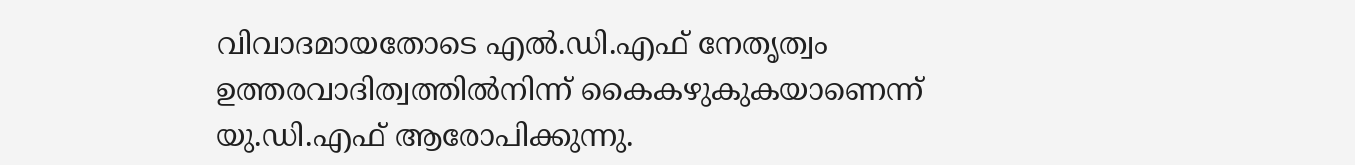വിവാദമായതോടെ എൽ.ഡി.എഫ് നേതൃത്വം ഉത്തരവാദിത്വത്തിൽനിന്ന് കൈകഴുകുകയാണെന്ന് യു.ഡി.എഫ് ആരോപിക്കുന്നു.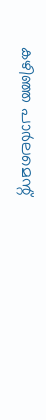കഴിഞ്ഞ പാർലമെന്റ്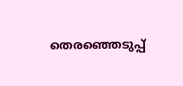തെരഞ്ഞെടുപ്പ്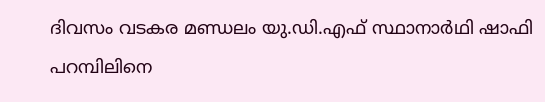ദിവസം വടകര മണ്ഡലം യു.ഡി.എഫ് സ്ഥാനാർഥി ഷാഫി പറമ്പിലിനെ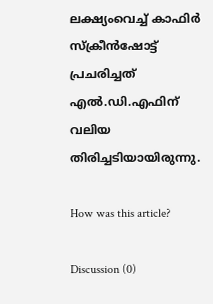ലക്ഷ്യംവെച്ച് കാഫിർ സ്ക്രീൻഷോട്ട് പ്രചരിച്ചത് എൽ.ഡി.എഫിന് വലിയ തിരിച്ചടിയായിരുന്നു.

How was this article?

Discussion (0)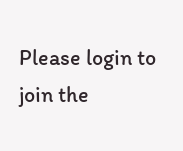Please login to join the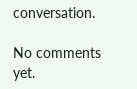conversation.

No comments yet.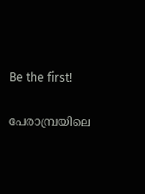Be the first!

പേരാമ്പ്രയിലെ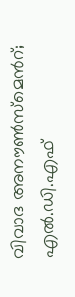വിവാദ അനൗൺസ്മെന്‍റ്; എൽ.ഡി.എഫ്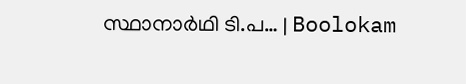സ്ഥാനാർഥി ടി.പ… | Boolokam